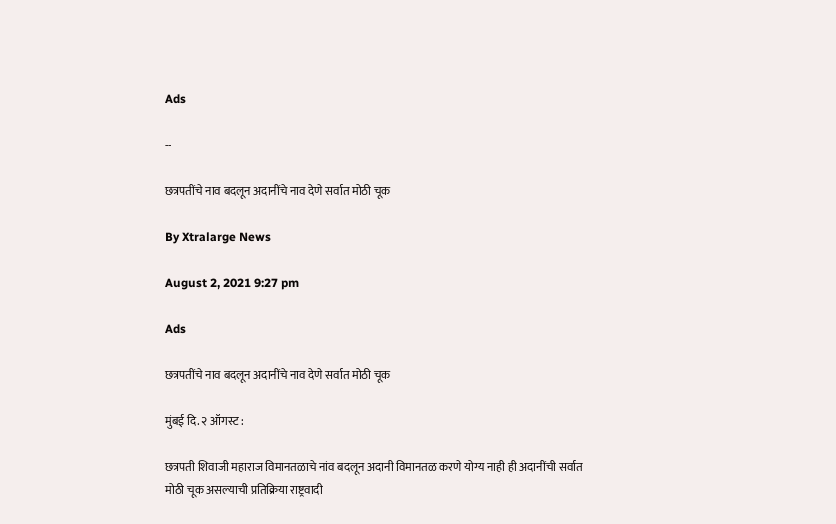Ads

--

छत्रपतींचे नाव बदलून अदानींचे नाव देणे सर्वात मोठी चूक

By Xtralarge News

August 2, 2021 9:27 pm

Ads

छत्रपतींचे नाव बदलून अदानींचे नाव देणे सर्वात मोठी चूक

मुंबई दि. २ ऑगस्ट :

छत्रपती शिवाजी महाराज विमानतळाचे नांव बदलून अदानी विमानतळ करणे योग्य नाही ही अदानींची सर्वात मोठी चूक असल्याची प्रतिक्रिया राष्ट्रवादी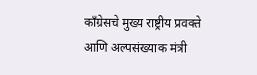काँग्रेसचे मुख्य राष्ट्रीय प्रवक्ते आणि अल्पसंख्याक मंत्री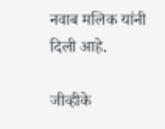नवाब मलिक यांनी दिली आहे.

जीव्हीके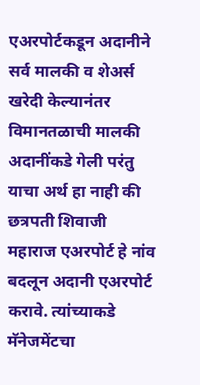एअरपोर्टकडून अदानीने सर्व मालकी व शेअर्स खरेदी केल्यानंतर विमानतळाची मालकी अदानींकडे गेली परंतु याचा अर्थ हा नाही की छत्रपती शिवाजी महाराज एअरपोर्ट हे नांव बदलून अदानी एअरपोर्ट करावे. त्यांच्याकडे मॅनेजमेंटचा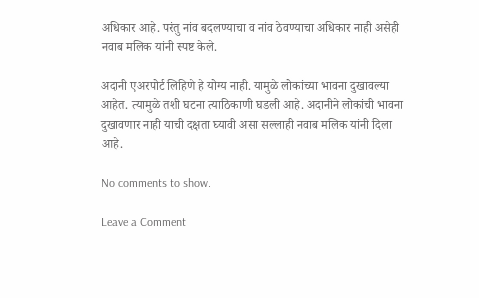अधिकार आहे. परंतु नांव बदलण्याचा व नांव ठेवण्याचा अधिकार नाही असेही नवाब मलिक यांनी स्पष्ट केले.

अदानी एअरपोर्ट लिहिणे हे योग्य नाही. यामुळे लोकांच्या भावना दुखावल्या आहेत. त्यामुळे तशी घटना त्याठिकाणी घडली आहे. अदानीने लोकांची भावना दुखावणार नाही याची दक्षता घ्यावी असा सल्लाही नवाब मलिक यांनी दिला आहे.

No comments to show.

Leave a Comment